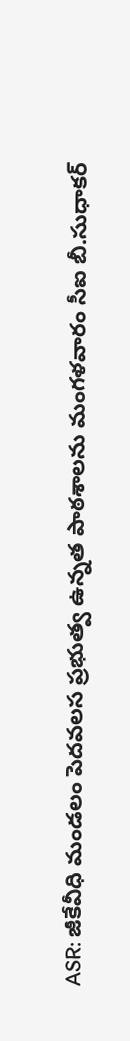ASR: జీకేవీధి మండలం పెదవలస ప్రభుత్వ ఉన్నత పాఠశాలను మంగళవారం సీఐ బీ.సుధాకర్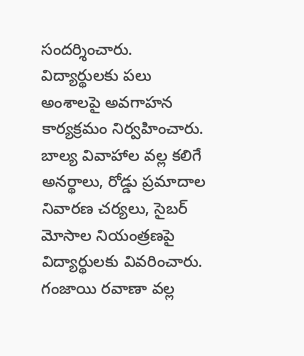సందర్శించారు. విద్యార్థులకు పలు అంశాలపై అవగాహన కార్యక్రమం నిర్వహించారు. బాల్య వివాహాల వల్ల కలిగే అనర్థాలు, రోడ్డు ప్రమాదాల నివారణ చర్యలు, సైబర్ మోసాల నియంత్రణపై విద్యార్థులకు వివరించారు. గంజాయి రవాణా వల్ల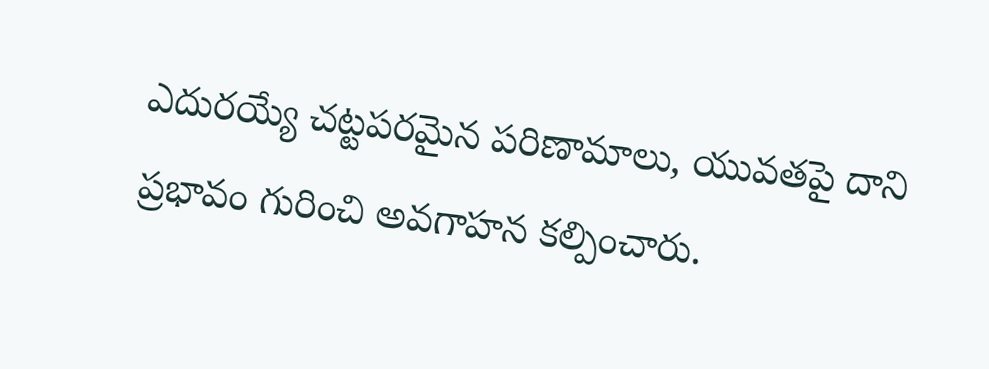ఎదురయ్యే చట్టపరమైన పరిణామాలు, యువతపై దాని ప్రభావం గురించి అవగాహన కల్పించారు.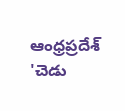ఆంధ్రప్రదేశ్
'చెడు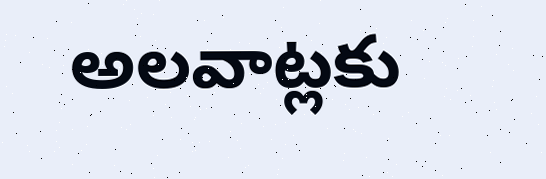అలవాట్లకు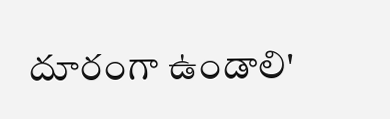దూరంగా ఉండాలి'